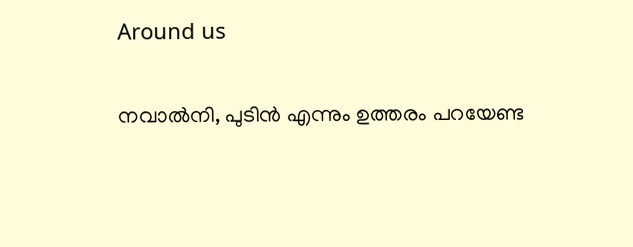Around us

നവാല്‍നി, പുടിന്‍ എന്നും ഉത്തരം പറയേണ്ട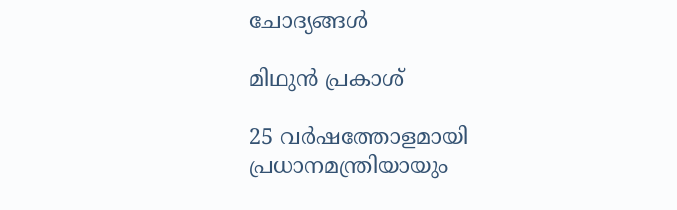ചോദ്യങ്ങള്‍

മിഥുൻ പ്രകാശ്

25 വർഷത്തോളമായി പ്രധാനമന്ത്രിയായും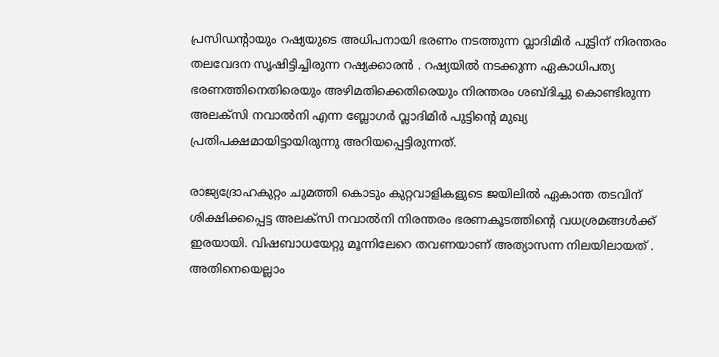പ്രസിഡന്റായും റഷ്യയുടെ അധിപനായി ഭരണം നടത്തുന്ന വ്ലാദിമിർ പുട്ടിന് നിരന്തരം തലവേദന സൃഷിട്ടിച്ചിരുന്ന റഷ്യക്കാരൻ . റഷ്യയിൽ നടക്കുന്ന ഏകാധിപത്യ ഭരണത്തിനെതിരെയും അഴിമതിക്കെതിരെയും നിരന്തരം ശബ്‌ദിച്ചു കൊണ്ടിരുന്ന അലക്സി നവാൽനി എന്ന ബ്ലോഗർ വ്ലാദിമിർ പുട്ടിന്റെ മുഖ്യ പ്രതിപക്ഷമായിട്ടായിരുന്നു അറിയപ്പെട്ടിരുന്നത്.

രാജ്യദ്രോഹകുറ്റം ചുമത്തി കൊടും കുറ്റവാളികളുടെ ജയിലിൽ ഏകാന്ത തടവിന് ശിക്ഷിക്കപ്പെട്ട അലക്സി നവാൽനി നിരന്തരം ഭരണകൂടത്തിന്റെ വധശ്രമങ്ങൾക്ക് ഇരയായി. വിഷബാധയേറ്റു മൂന്നിലേറെ തവണയാണ് അത്യാസന്ന നിലയിലായത് . അതിനെയെല്ലാം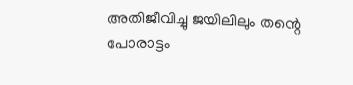അതിജീവിച്ചു ജയിലിലും തന്റെ പോരാട്ടം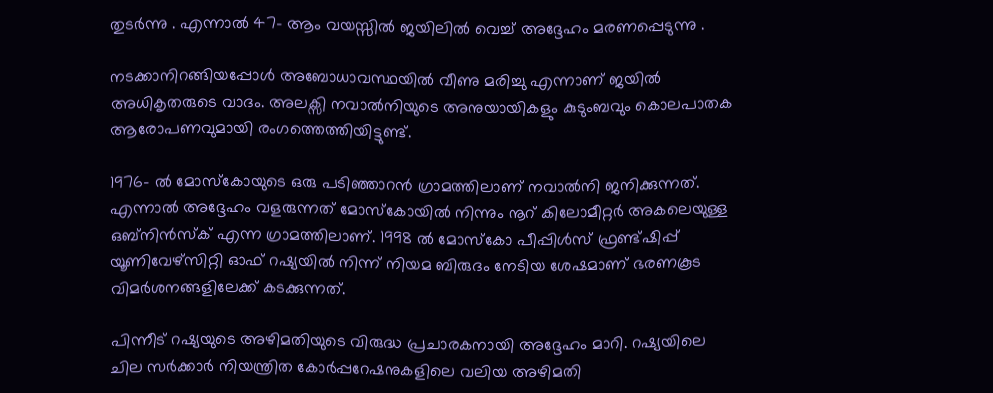തുടർന്നു . എന്നാൽ 47- ആം വയസ്സിൽ ജയിലിൽ വെച്ച് അദ്ദേഹം മരണപ്പെടുന്നു .

നടക്കാനിറങ്ങിയപ്പോൾ അബോധാവസ്ഥയിൽ വീണു മരിച്ചു എന്നാണ് ജയിൽ അധികൃതരുടെ വാദം. അലക്സി നവാൽനിയുടെ അനുയായികളും കുടുംബവും കൊലപാതക ആരോപണവുമായി രംഗത്തെത്തിയിട്ടുണ്ട്.

1976- ൽ മോസ്‌കോയുടെ ഒരു പടിഞ്ഞാറൻ ഗ്രാമത്തിലാണ് നവാൽനി ജനിക്കുന്നത്. എന്നാൽ അദ്ദേഹം വളരുന്നത് മോസ്‌കോയിൽ നിന്നും നൂറ് കിലോമീറ്റർ അകലെയുള്ള ഒബ്നിൻസ്ക് എന്ന ഗ്രാമത്തിലാണ്. 1998 ൽ മോസ്‌കോ പീപ്പിൾസ് ഫ്രണ്ട്ഷിപ്പ് യൂണിവേഴ്‌സിറ്റി ഓഫ് റഷ്യയിൽ നിന്ന് നിയമ ബിരുദം നേടിയ ശേഷമാണ് ഭരണകൂട വിമർശനങ്ങളിലേക്ക് കടക്കുന്നത്.

പിന്നീട് റഷ്യയുടെ അഴിമതിയുടെ വിരുദ്ധ പ്രചാരകനായി അദ്ദേഹം മാറി. റഷ്യയിലെ ചില സർക്കാർ നിയന്ത്രിത കോർപ്പറേഷനുകളിലെ വലിയ അഴിമതി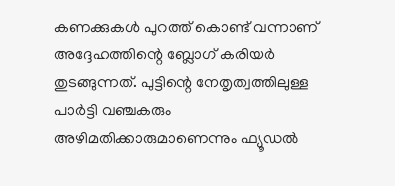കണക്കുകൾ പുറത്ത് കൊണ്ട് വന്നാണ് അദ്ദേഹത്തിന്റെ ബ്ലോഗ് കരിയർ തുടങ്ങുന്നത്. പുട്ടിന്റെ നേതൃത്വത്തിലുള്ള പാർട്ടി വഞ്ചകരും അഴിമതിക്കാരുമാണെന്നും ഫ്യൂഡൽ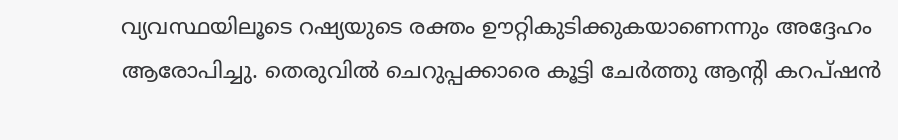വ്യവസ്ഥയിലൂടെ റഷ്യയുടെ രക്തം ഊറ്റികുടിക്കുകയാണെന്നും അദ്ദേഹം ആരോപിച്ചു. തെരുവിൽ ചെറുപ്പക്കാരെ കൂട്ടി ചേർത്തു ആൻ്റി കറപ്ഷൻ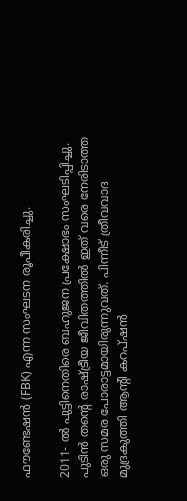ഫൗണ്ടേഷൻ (FBK) എന്ന സംഘടന രൂപീകരിച്ചു.

2011- ൽ പുട്ടിനെതിരെ ബഹുജന പ്രക്ഷോഭം സംഘടിപ്പിച്ചു. പുടിൻ തന്റെ രാഷ്ട്രീയ ജീവിതത്തിൽ ഇത് വരെ നേരിടാത്ത ഒരു സമര പോരാട്ടമായിരുന്നുവത്. പിന്നീട് ത്രീവവാദ മുദ്രകുത്തി ആൻ്റി കറപ്ഷൻ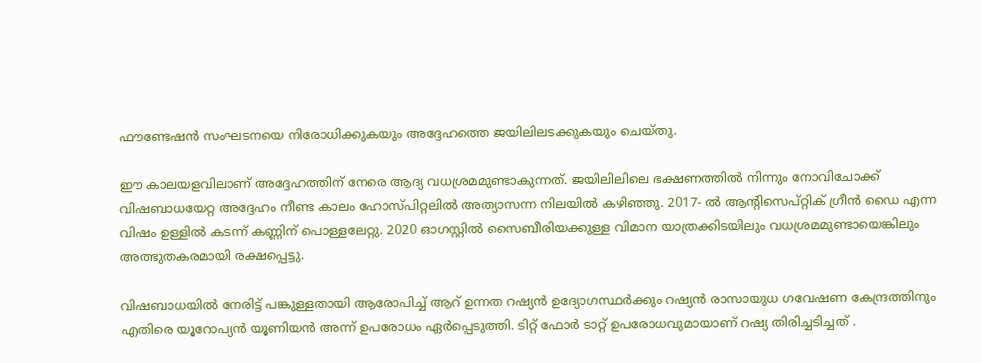ഫൗണ്ടേഷൻ സംഘടനയെ നിരോധിക്കുകയും അദ്ദേഹത്തെ ജയിലിലടക്കുകയും ചെയ്തു.

ഈ കാലയളവിലാണ് അദ്ദേഹത്തിന് നേരെ ആദ്യ വധശ്രമമുണ്ടാകുന്നത്. ജയിലിലിലെ ഭക്ഷണത്തിൽ നിന്നും നോവിചോക്ക് വിഷബാധയേറ്റ അദ്ദേഹം നീണ്ട കാലം ഹോസ്പിറ്റലിൽ അത്യാസന്ന നിലയിൽ കഴിഞ്ഞു. 2017- ൽ ആൻ്റിസെപ്റ്റിക് ഗ്രീൻ ഡൈ എന്ന വിഷം ഉള്ളിൽ കടന്ന് കണ്ണിന് പൊള്ളലേറ്റു. 2020 ഓഗസ്റ്റിൽ സൈബീരിയക്കുള്ള വിമാന യാത്രക്കിടയിലും വധശ്രമമുണ്ടായെങ്കിലും അത്ഭുതകരമായി രക്ഷപ്പെട്ടു.

വിഷബാധയിൽ നേരിട്ട് പങ്കുള്ളതായി ആരോപിച്ച് ആറ് ഉന്നത റഷ്യൻ ഉദ്യോഗസ്ഥർക്കും റഷ്യൻ രാസായുധ ഗവേഷണ കേന്ദ്രത്തിനും എതിരെ യൂറോപ്യൻ യൂണിയൻ അന്ന് ഉപരോധം ഏർപ്പെടുത്തി. ടിറ്റ് ഫോർ ടാറ്റ് ഉപരോധവുമായാണ് റഷ്യ തിരിച്ചടിച്ചത് .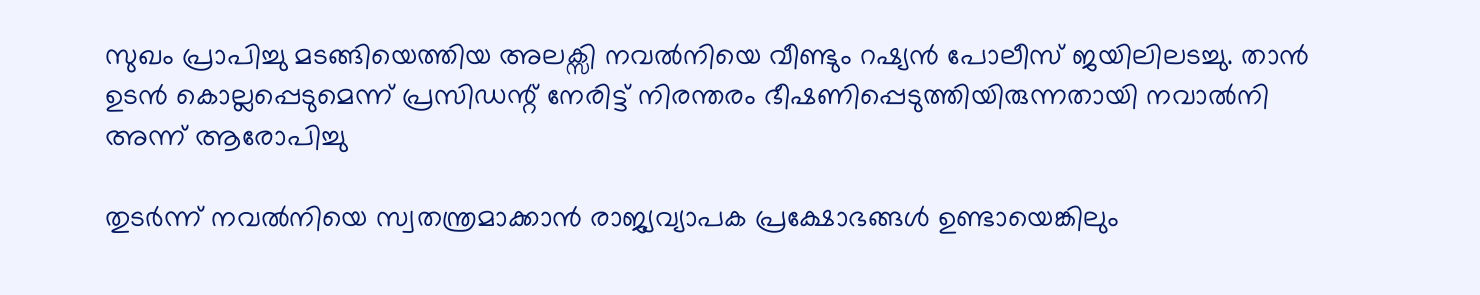സുഖം പ്രാപിച്ചു മടങ്ങിയെത്തിയ അലക്സി നവൽനിയെ വീണ്ടും റഷ്യൻ പോലീസ് ജയിലിലടച്ചു. താൻ ഉടൻ കൊല്ലപ്പെടുമെന്ന് പ്രസിഡന്റ് നേരിട്ട് നിരന്തരം ഭീഷണിപ്പെടുത്തിയിരുന്നതായി നവാൽനി അന്ന് ആരോപിച്ചു

തുടർന്ന് നവൽനിയെ സ്വതന്ത്രമാക്കാൻ രാജ്യവ്യാപക പ്രക്ഷോഭങ്ങൾ ഉണ്ടായെങ്കിലും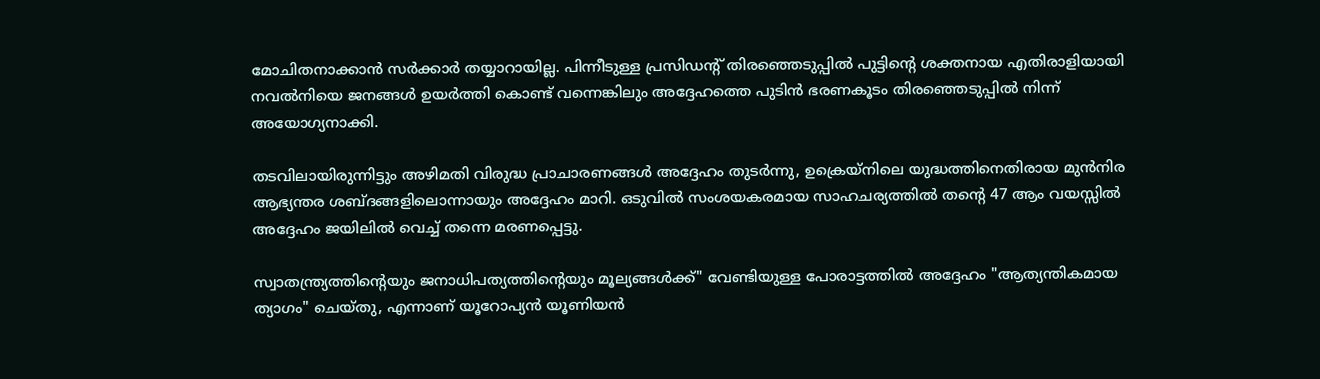മോചിതനാക്കാൻ സർക്കാർ തയ്യാറായില്ല. പിന്നീടുള്ള പ്രസിഡന്റ് തിരഞ്ഞെടുപ്പിൽ പുട്ടിന്റെ ശക്തനായ എതിരാളിയായി നവൽനിയെ ജനങ്ങൾ ഉയർത്തി കൊണ്ട് വന്നെങ്കിലും അദ്ദേഹത്തെ പുടിൻ ഭരണകൂടം തിരഞ്ഞെടുപ്പിൽ നിന്ന് അയോഗ്യനാക്കി.

തടവിലായിരുന്നിട്ടും അഴിമതി വിരുദ്ധ പ്രാചാരണങ്ങൾ അദ്ദേഹം തുടർന്നു, ഉക്രെയ്നിലെ യുദ്ധത്തിനെതിരായ മുൻനിര ആഭ്യന്തര ശബ്ദങ്ങളിലൊന്നായും അദ്ദേഹം മാറി. ഒടുവിൽ സംശയകരമായ സാഹചര്യത്തിൽ തന്റെ 47 ആം വയസ്സിൽ അദ്ദേഹം ജയിലിൽ വെച്ച് തന്നെ മരണപ്പെട്ടു.

സ്വാതന്ത്ര്യത്തിൻ്റെയും ജനാധിപത്യത്തിൻ്റെയും മൂല്യങ്ങൾക്ക്" വേണ്ടിയുള്ള പോരാട്ടത്തിൽ അദ്ദേഹം "ആത്യന്തികമായ ത്യാഗം" ചെയ്തു, എന്നാണ് യൂറോപ്യൻ യൂണിയൻ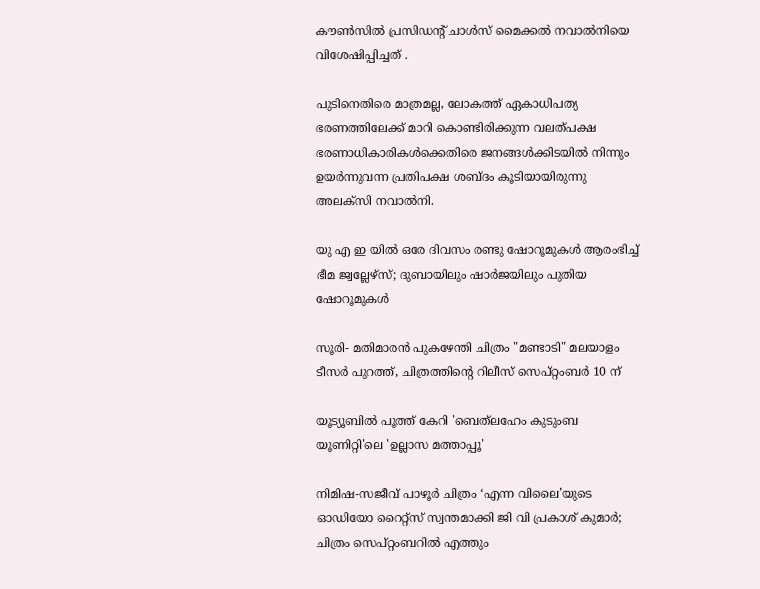കൗൺസിൽ പ്രസിഡൻ്റ് ചാൾസ് മൈക്കൽ നവാൽനിയെ വിശേഷിപ്പിച്ചത് .

പുടിനെതിരെ മാത്രമല്ല, ലോകത്ത് ഏകാധിപത്യ ഭരണത്തിലേക്ക് മാറി കൊണ്ടിരിക്കുന്ന വലത്പക്ഷ ഭരണാധികാരികൾക്കെതിരെ ജനങ്ങൾക്കിടയിൽ നിന്നും ഉയർന്നുവന്ന പ്രതിപക്ഷ ശബ്ദം കൂടിയായിരുന്നു അലക്സി നവാൽനി.

യു എ ഇ യിൽ ഒരേ ദിവസം രണ്ടു ഷോറൂമുകൾ ആരംഭിച്ച് ഭീമ ജ്വല്ലേഴ്‌സ്; ദുബായിലും ഷാർജയിലും പുതിയ ഷോറൂമുകള്‍

സൂരി- മതിമാരൻ പുകഴേന്തി ചിത്രം "മണ്ടാടി" മലയാളം ടീസർ പുറത്ത്, ചിത്രത്തിന്റെ റിലീസ് സെപ്റ്റംബർ 10 ന്

യൂട്യൂബിൽ പൂത്ത് കേറി 'ബെത്‌ലഹേം കുടുംബ യൂണിറ്റി'ലെ 'ഉല്ലാസ മത്താപ്പൂ'

നിമിഷ-സജീവ് പാഴൂർ ചിത്രം ‘എന്ന വിലൈ’യുടെ ഓഡിയോ റൈറ്റ്സ് സ്വന്തമാക്കി ജി വി പ്രകാശ് കുമാർ; ചിത്രം സെപ്റ്റംബറിൽ എത്തും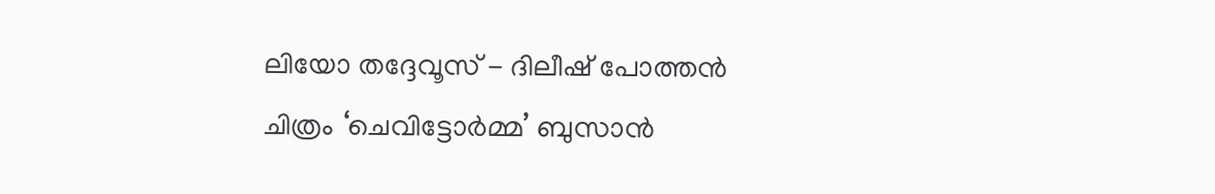ലിയോ തദ്ദേവൂസ് - ദിലീഷ് പോത്തൻ ചിത്രം ‘ചെവിട്ടോർമ്മ’ ബുസാൻ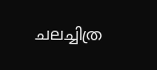ചലച്ചിത്ര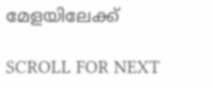മേളയിലേക്ക്

SCROLL FOR NEXT